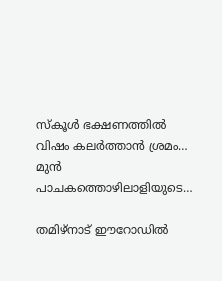സ്കൂൾ ഭക്ഷണത്തിൽ വിഷം കലർത്താൻ ശ്രമം… മുൻ പാചകത്തൊഴിലാളിയുടെ…

തമിഴ്നാട് ഈറോഡിൽ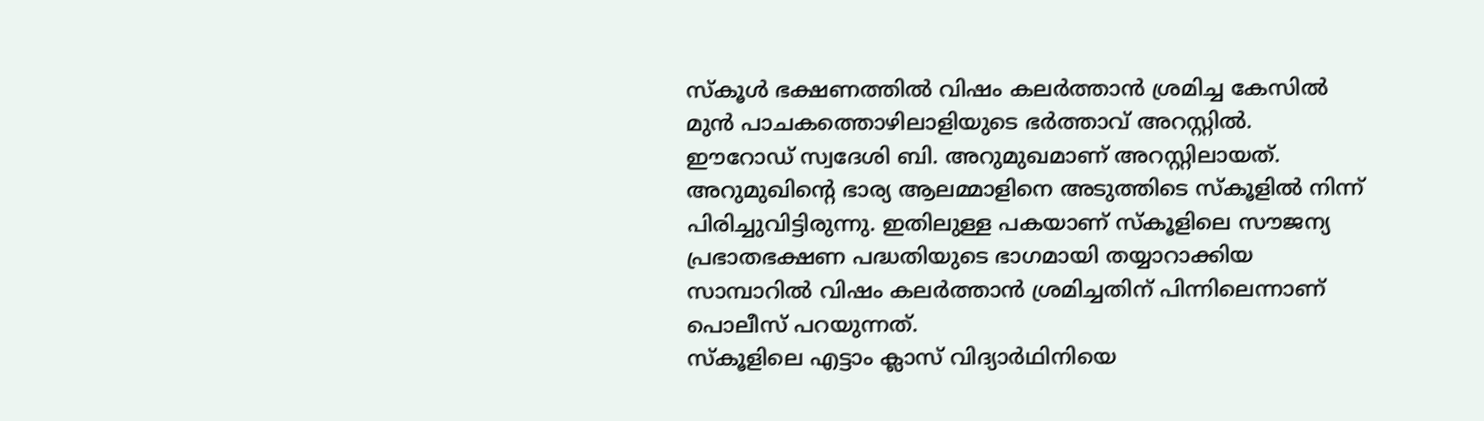സ്കൂൾ ഭക്ഷണത്തിൽ വിഷം കലർത്താൻ ശ്രമിച്ച കേസിൽ മുൻ പാചകത്തൊഴിലാളിയുടെ ഭർത്താവ് അറസ്റ്റിൽ. ഈറോഡ് സ്വദേശി ബി. അറുമുഖമാണ് അറസ്റ്റിലായത്. അറുമുഖിന്റെ ഭാര്യ ആലമ്മാളിനെ അടുത്തിടെ സ്കൂളിൽ നിന്ന് പിരിച്ചുവിട്ടിരുന്നു. ഇതിലുള്ള പകയാണ് സ്കൂളിലെ സൗജന്യ പ്രഭാതഭക്ഷണ പദ്ധതിയുടെ ഭാഗമായി തയ്യാറാക്കിയ സാമ്പാറിൽ വിഷം കലർത്താൻ ശ്രമിച്ചതിന് പിന്നിലെന്നാണ് പൊലീസ് പറയുന്നത്.
സ്കൂളിലെ എട്ടാം ക്ലാസ് വിദ്യാർഥിനിയെ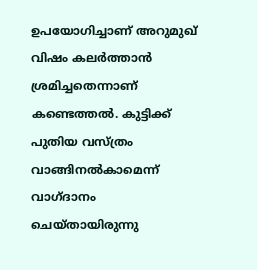ഉപയോഗിച്ചാണ് അറുമുഖ് വിഷം കലർത്താൻ ശ്രമിച്ചതെന്നാണ് കണ്ടെത്തൽ. കുട്ടിക്ക് പുതിയ വസ്ത്രം വാങ്ങിനൽകാമെന്ന് വാഗ്ദാനം ചെയ്തായിരുന്നു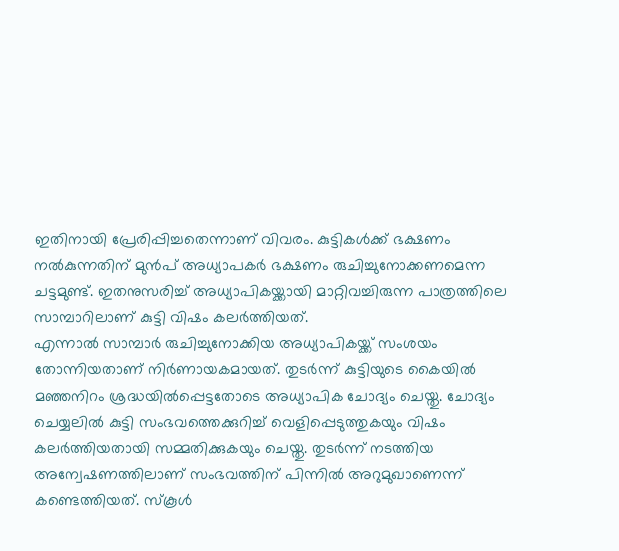ഇതിനായി പ്രേരിപ്പിച്ചതെന്നാണ് വിവരം. കുട്ടികൾക്ക് ഭക്ഷണം നൽകുന്നതിന് മുൻപ് അധ്യാപകർ ഭക്ഷണം രുചിച്ചുനോക്കണമെന്ന ചട്ടമുണ്ട്. ഇതനുസരിച്ച് അധ്യാപികയ്ക്കായി മാറ്റിവച്ചിരുന്ന പാത്രത്തിലെ സാമ്പാറിലാണ് കുട്ടി വിഷം കലർത്തിയത്.
എന്നാൽ സാമ്പാർ രുചിച്ചുനോക്കിയ അധ്യാപികയ്ക്ക് സംശയം തോന്നിയതാണ് നിർണായകമായത്. തുടർന്ന് കുട്ടിയുടെ കൈയിൽ മഞ്ഞനിറം ശ്രദ്ധയിൽപ്പെട്ടതോടെ അധ്യാപിക ചോദ്യം ചെയ്തു. ചോദ്യം ചെയ്യലിൽ കുട്ടി സംഭവത്തെക്കുറിച്ച് വെളിപ്പെടുത്തുകയും വിഷം കലർത്തിയതായി സമ്മതിക്കുകയും ചെയ്തു. തുടർന്ന് നടത്തിയ അന്വേഷണത്തിലാണ് സംഭവത്തിന് പിന്നിൽ അറുമുഖാണെന്ന് കണ്ടെത്തിയത്. സ്കൂൾ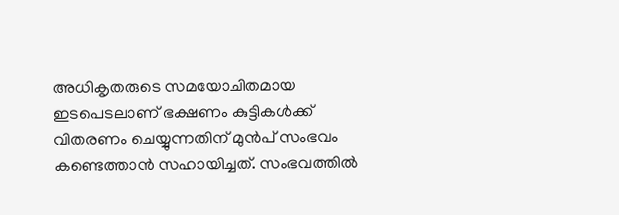അധികൃതരുടെ സമയോചിതമായ ഇടപെടലാണ് ഭക്ഷണം കുട്ടികൾക്ക് വിതരണം ചെയ്യുന്നതിന് മുൻപ് സംഭവം കണ്ടെത്താൻ സഹായിച്ചത്. സംഭവത്തിൽ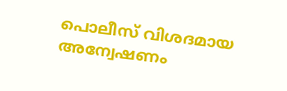പൊലീസ് വിശദമായ അന്വേഷണം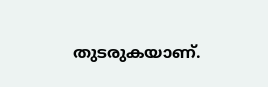തുടരുകയാണ്.